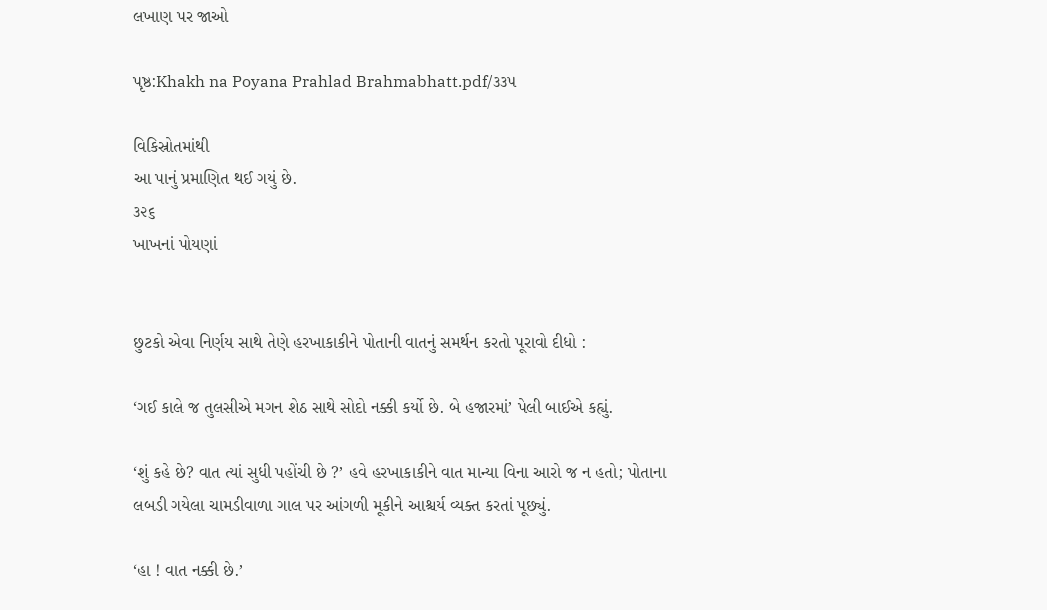લખાણ પર જાઓ

પૃષ્ઠ:Khakh na Poyana Prahlad Brahmabhatt.pdf/૩૩૫

વિકિસ્રોતમાંથી
આ પાનું પ્રમાણિત થઈ ગયું છે.
૩૨૬
ખાખનાં પોયણાં


છુટકો એવા નિર્ણય સાથે તેણે હરખાકાકીને પોતાની વાતનું સમર્થન કરતો પૂરાવો દીધો :

‘ગઈ કાલે જ તુલસીએ મગન શેઠ સાથે સોદો નક્કી કર્યો છે. બે હજારમાં’ પેલી બાઈએ કહ્યું.

‘શું કહે છે? વાત ત્યાં સુધી પહોંચી છે ?’ હવે હરખાકાકીને વાત માન્યા વિના આરો જ ન હતો; પોતાના લબડી ગયેલા ચામડીવાળા ગાલ પર આંગળી મૂકીને આશ્ચર્ય વ્યક્ત કરતાં પૂછ્યું.

‘હા ! વાત નક્કી છે.’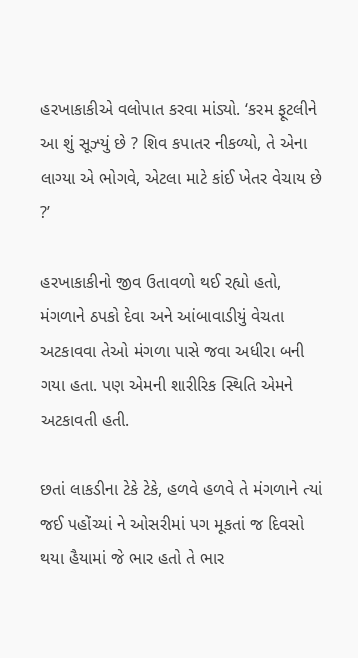હરખાકાકીએ વલોપાત કરવા માંડ્યો. ‘કરમ ફૂટલીને આ શું સૂઝ્યું છે ? શિવ કપાતર નીકળ્યો, તે એના લાગ્યા એ ભોગવે, એટલા માટે કાંઈ ખેતર વેચાય છે ?’

હરખાકાકીનો જીવ ઉતાવળો થઈ રહ્યો હતો, મંગળાને ઠપકો દેવા અને આંબાવાડીયું વેચતા અટકાવવા તેઓ મંગળા પાસે જવા અધીરા બની ગયા હતા. પણ એમની શારીરિક સ્થિતિ એમને અટકાવતી હતી.

છતાં લાકડીના ટેકે ટેકે, હળવે હળવે તે મંગળાને ત્યાં જઈ પહોંચ્યાં ને ઓસરીમાં પગ મૂકતાં જ દિવસો થયા હૈયામાં જે ભાર હતો તે ભાર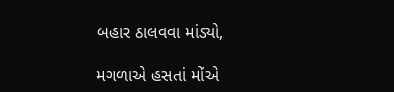બહાર ઠાલવવા માંડ્યો,

મગળાએ હસતાં મોંએ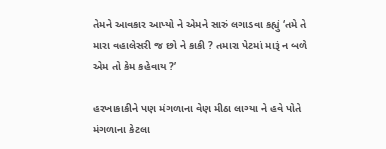તેમને આવકાર આપ્યો ને એમને સારું લગાડવા કહ્યું ‘તમે તે મારા વહાલેસરી જ છો ને કાકી ? તમારા પેટમાં મારૂં ન બળે એમ તો કેમ કહેવાય ?’

હરખાકાકીને પણ મંગળાના વેણ મીઠા લાગ્યા ને હવે પોતે મંગળાના કેટલા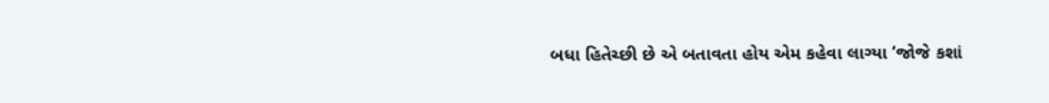બધા હિતેચ્છી છે એ બતાવતા હોય એમ કહેવા લાગ્યા ‘જોજે કશાં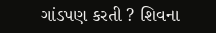ગાંડપણ કરતી ? શિવના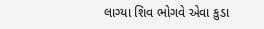લાગ્યા શિવ ભોગવે એવા કુડા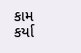કામ કર્યા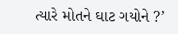ત્યારે મોતને ઘાટ ગયોને ?’